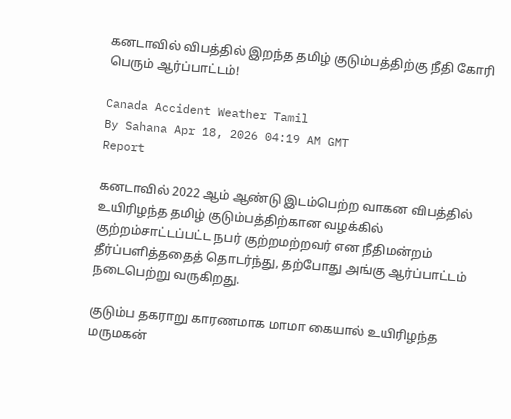கனடாவில் விபத்தில் இறந்த தமிழ் குடும்பத்திற்கு நீதி கோரி பெரும் ஆர்ப்பாட்டம்!

Canada Accident Weather Tamil
By Sahana Apr 18, 2026 04:19 AM GMT
Report

கனடாவில் 2022 ஆம் ஆண்டு இடம்பெற்ற வாகன விபத்தில் உயிரிழந்த தமிழ் குடும்பத்திற்கான வழக்கில் குற்றம்சாட்டப்பட்ட நபர் குற்றமற்றவர் என நீதிமன்றம் தீர்ப்பளித்ததைத் தொடர்ந்து, தற்போது அங்கு ஆர்ப்பாட்டம் நடைபெற்று வருகிறது.

குடும்ப தகராறு காரணமாக மாமா கையால் உயிரிழந்த மருமகன்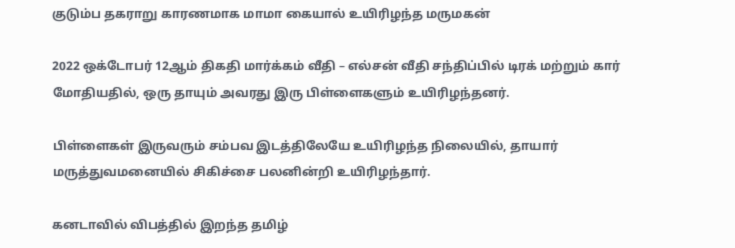குடும்ப தகராறு காரணமாக மாமா கையால் உயிரிழந்த மருமகன்

2022 ஒக்டோபர் 12ஆம் திகதி மார்க்கம் வீதி – எல்சன் வீதி சந்திப்பில் டிரக் மற்றும் கார் மோதியதில், ஒரு தாயும் அவரது இரு பிள்ளைகளும் உயிரிழந்தனர்.

பிள்ளைகள் இருவரும் சம்பவ இடத்திலேயே உயிரிழந்த நிலையில், தாயார் மருத்துவமனையில் சிகிச்சை பலனின்றி உயிரிழந்தார்.

கனடாவில் விபத்தில் இறந்த தமிழ்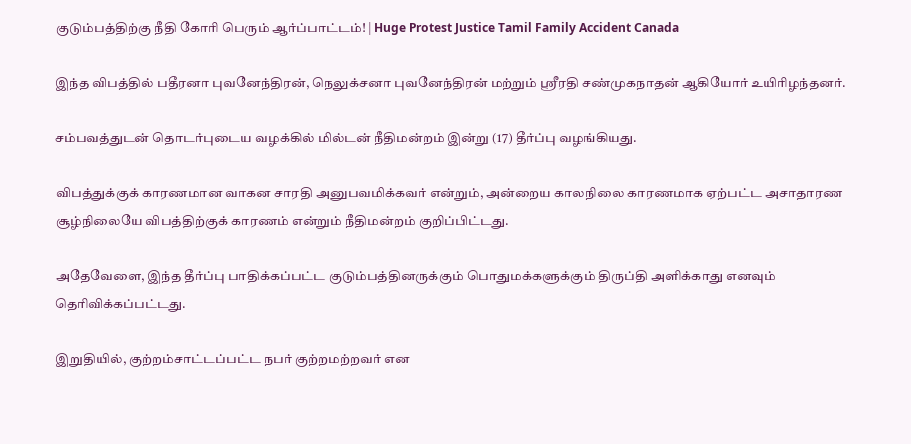குடும்பத்திற்கு நீதி கோரி பெரும் ஆர்ப்பாட்டம்! | Huge Protest Justice Tamil Family Accident Canada

இந்த விபத்தில் பதீரனா புவனேந்திரன், நெலுக்சனா புவனேந்திரன் மற்றும் ஸ்ரீரதி சண்முகநாதன் ஆகியோர் உயிரிழந்தனர்.

சம்பவத்துடன் தொடர்புடைய வழக்கில் மில்டன் நீதிமன்றம் இன்று (17) தீர்ப்பு வழங்கியது.

விபத்துக்குக் காரணமான வாகன சாரதி அனுபவமிக்கவர் என்றும், அன்றைய காலநிலை காரணமாக ஏற்பட்ட அசாதாரண சூழ்நிலையே விபத்திற்குக் காரணம் என்றும் நீதிமன்றம் குறிப்பிட்டது.

அதேவேளை, இந்த தீர்ப்பு பாதிக்கப்பட்ட குடும்பத்தினருக்கும் பொதுமக்களுக்கும் திருப்தி அளிக்காது எனவும் தெரிவிக்கப்பட்டது.

இறுதியில், குற்றம்சாட்டப்பட்ட நபர் குற்றமற்றவர் என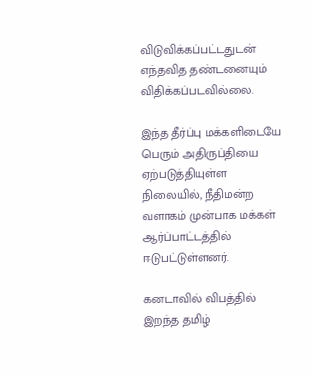விடுவிக்கப்பட்டதுடன் எந்தவித தண்டனையும் விதிக்கப்படவில்லை.

இந்த தீர்ப்பு மக்களிடையே பெரும் அதிருப்தியை ஏற்படுத்தியுள்ள நிலையில், நீதிமன்ற வளாகம் முன்பாக மக்கள் ஆர்ப்பாட்டத்தில் ஈடுபட்டுள்ளனர்.

கனடாவில் விபத்தில் இறந்த தமிழ்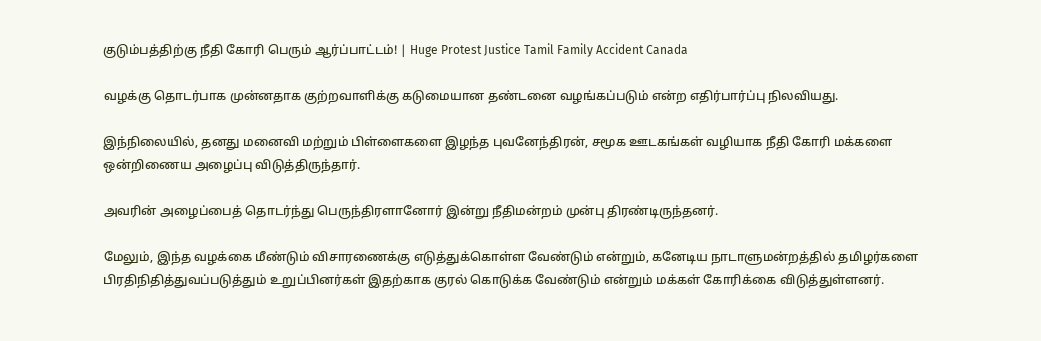குடும்பத்திற்கு நீதி கோரி பெரும் ஆர்ப்பாட்டம்! | Huge Protest Justice Tamil Family Accident Canada

வழக்கு தொடர்பாக முன்னதாக குற்றவாளிக்கு கடுமையான தண்டனை வழங்கப்படும் என்ற எதிர்பார்ப்பு நிலவியது.

இந்நிலையில், தனது மனைவி மற்றும் பிள்ளைகளை இழந்த புவனேந்திரன், சமூக ஊடகங்கள் வழியாக நீதி கோரி மக்களை ஒன்றிணைய அழைப்பு விடுத்திருந்தார்.

அவரின் அழைப்பைத் தொடர்ந்து பெருந்திரளானோர் இன்று நீதிமன்றம் முன்பு திரண்டிருந்தனர்.

மேலும், இந்த வழக்கை மீண்டும் விசாரணைக்கு எடுத்துக்கொள்ள வேண்டும் என்றும், கனேடிய நாடாளுமன்றத்தில் தமிழர்களை பிரதிநிதித்துவப்படுத்தும் உறுப்பினர்கள் இதற்காக குரல் கொடுக்க வேண்டும் என்றும் மக்கள் கோரிக்கை விடுத்துள்ளனர்.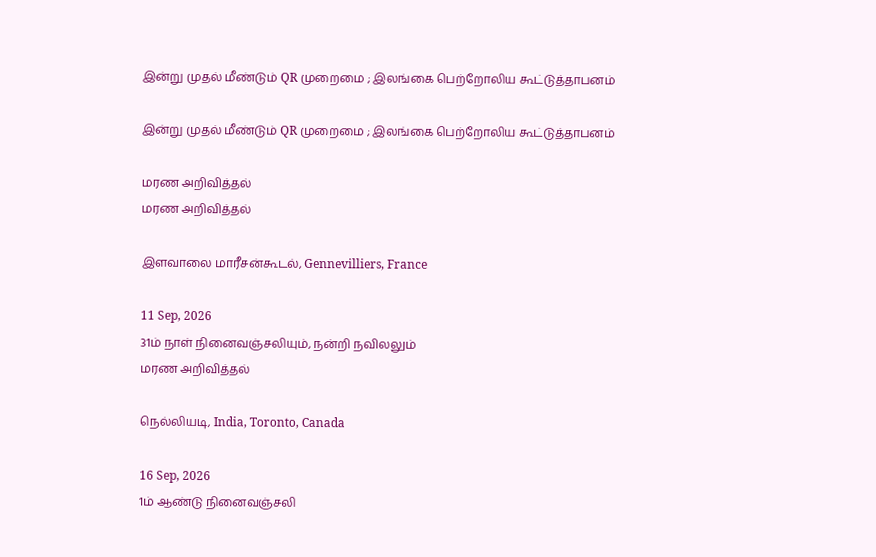இன்று முதல் மீண்டும் QR முறைமை ; இலங்கை பெற்றோலிய கூட்டுத்தாபனம்

இன்று முதல் மீண்டும் QR முறைமை ; இலங்கை பெற்றோலிய கூட்டுத்தாபனம்

மரண அறிவித்தல்
மரண அறிவித்தல்

இளவாலை மாரீசன்கூடல், Gennevilliers, France

11 Sep, 2026
31ம் நாள் நினைவஞ்சலியும், நன்றி நவிலலும்
மரண அறிவித்தல்

நெல்லியடி, India, Toronto, Canada

16 Sep, 2026
1ம் ஆண்டு நினைவஞ்சலி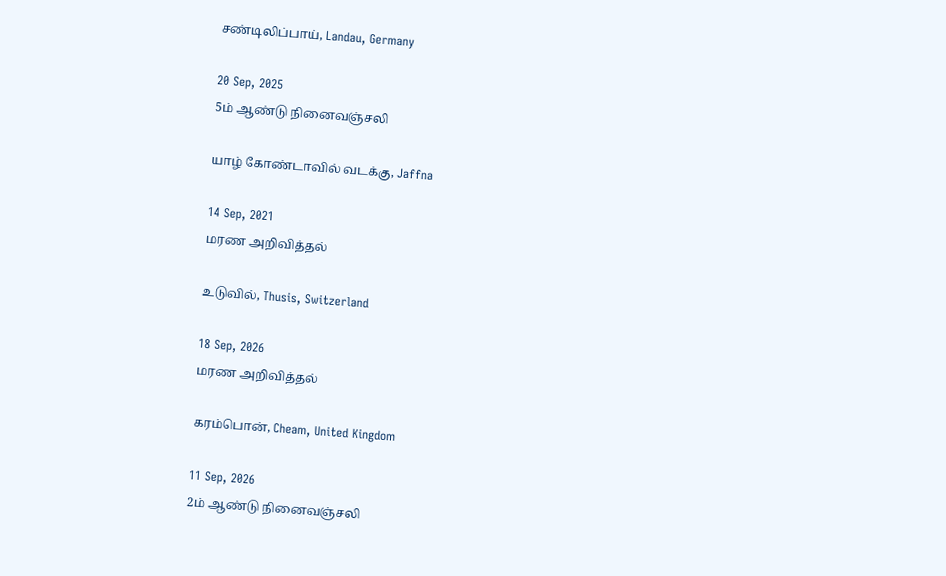சண்டிலிப்பாய், Landau, Germany

20 Sep, 2025
5ம் ஆண்டு நினைவஞ்சலி

யாழ் கோண்டாவில் வடக்கு, Jaffna

14 Sep, 2021
மரண அறிவித்தல்

உடுவில், Thusis, Switzerland

18 Sep, 2026
மரண அறிவித்தல்

கரம்பொன், Cheam, United Kingdom

11 Sep, 2026
2ம் ஆண்டு நினைவஞ்சலி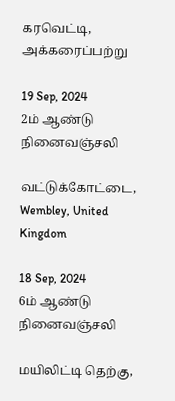கரவெட்டி, அக்கரைப்பற்று

19 Sep, 2024
2ம் ஆண்டு நினைவஞ்சலி

வட்டுக்கோட்டை, Wembley, United Kingdom

18 Sep, 2024
6ம் ஆண்டு நினைவஞ்சலி

மயிலிட்டி தெற்கு,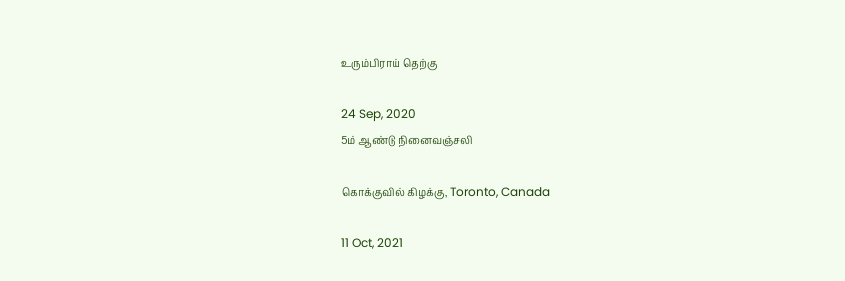உரும்பிராய் தெற்கு

24 Sep, 2020
5ம் ஆண்டு நினைவஞ்சலி

கொக்குவில் கிழக்கு, Toronto, Canada

11 Oct, 2021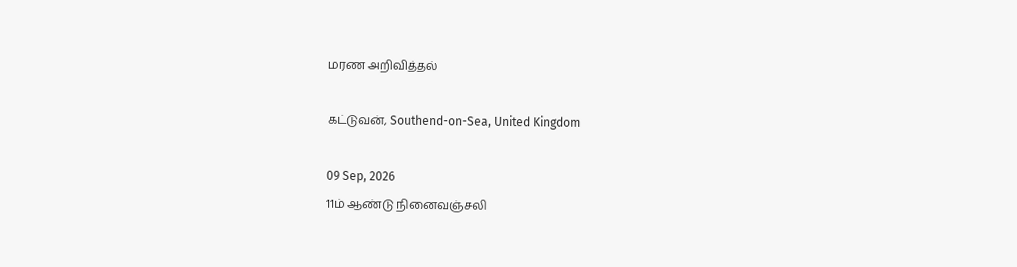மரண அறிவித்தல்

கட்டுவன், Southend-on-Sea, United Kingdom

09 Sep, 2026
11ம் ஆண்டு நினைவஞ்சலி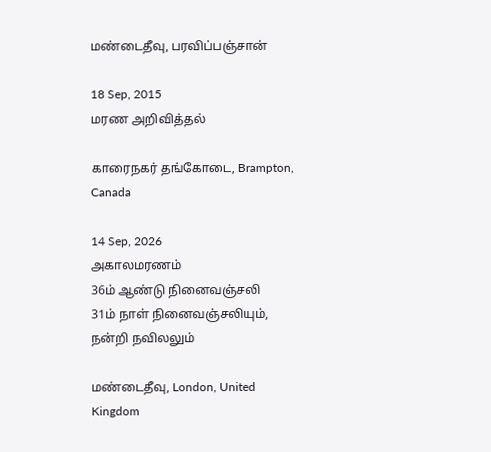மண்டைதீவு, பரவிப்பஞ்சான்

18 Sep, 2015
மரண அறிவித்தல்

காரைநகர் தங்கோடை, Brampton, Canada

14 Sep, 2026
அகாலமரணம்
36ம் ஆண்டு நினைவஞ்சலி
31ம் நாள் நினைவஞ்சலியும், நன்றி நவிலலும்

மண்டைதீவு, London, United Kingdom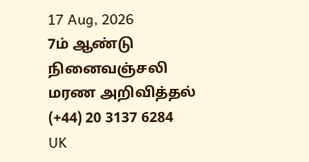17 Aug, 2026
7ம் ஆண்டு நினைவஞ்சலி
மரண அறிவித்தல்
(+44) 20 3137 6284
UK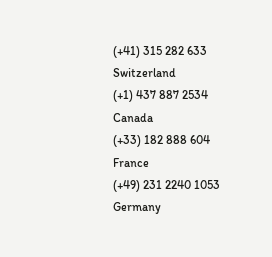(+41) 315 282 633
Switzerland
(+1) 437 887 2534
Canada
(+33) 182 888 604
France
(+49) 231 2240 1053
Germany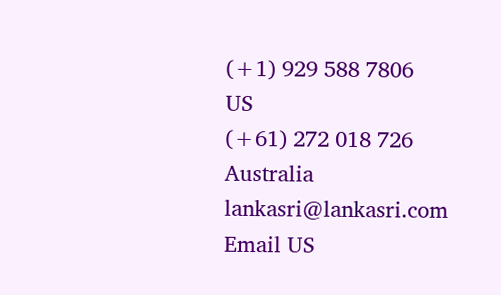(+1) 929 588 7806
US
(+61) 272 018 726
Australia
lankasri@lankasri.com
Email US